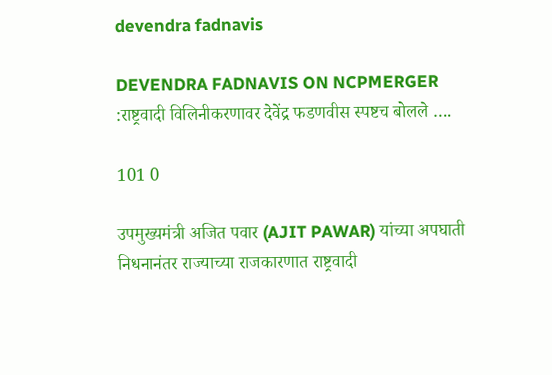devendra fadnavis

DEVENDRA FADNAVIS ON NCPMERGER :राष्ट्रवादी विलिनीकरणावर देवेंद्र फडणवीस स्पष्टच बोलले ….

101 0

उपमुख्यमंत्री अजित पवार (AJIT PAWAR) यांच्या अपघाती निधनानंतर राज्याच्या राजकारणात राष्ट्रवादी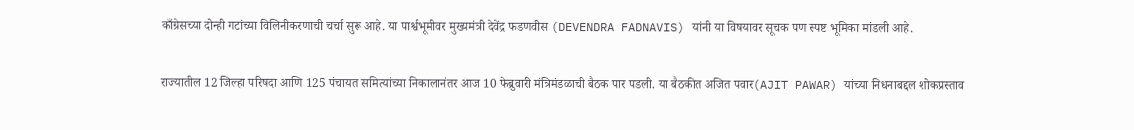काँग्रेसच्या दोन्ही गटांच्या विलिनीकरणाची चर्चा सुरू आहे. या पार्श्वभूमीवर मुख्यमंत्री देवेंद्र फडणवीस (DEVENDRA FADNAVIS) यांनी या विषयावर सूचक पण स्पष्ट भूमिका मांडली आहे.

राज्यातील 12 जिल्हा परिषदा आणि 125 पंचायत समित्यांच्या निकालानंतर आज 10 फेब्रुवारी मंत्रिमंडळाची बैठक पार पडली. या बैठकीत अजित पवार(AJIT PAWAR) यांच्या निधनाबद्दल शोकप्रस्ताव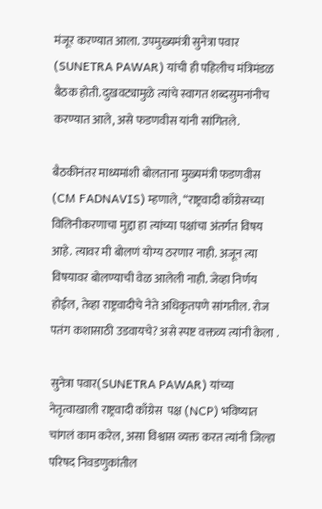मंजूर करण्यात आला. उपमुख्यमंत्री सुनेत्रा पवार  (SUNETRA PAWAR) यांची ही पहिलीच मंत्रिमंडळ बैठक होती. दुखवट्यामुळे त्यांचे स्वागत शब्दसुमनांनीच करण्यात आले, असे फडणवीस यांनी सांगितले.

बैठकीनंतर माध्यमांशी बोलताना मुख्यमंत्री फडणवीस (CM FADNAVIS) म्हणाले, “राष्ट्रवादी काँग्रेसच्या विलिनीकरणाचा मुद्दा हा त्यांच्या पक्षांचा अंतर्गत विषय आहे. त्यावर मी बोलणं योग्य ठरणार नाही. अजून त्या विषयावर बोलण्याची वेळ आलेली नाही. जेव्हा निर्णय होईल, तेव्हा राष्ट्रवादीचे नेते अधिकृतपणे सांगतील. रोज पतंग कशासाठी उडवायचे? असे स्पष्ट वक्तव्य त्यांनी केला .

सुनेत्रा पवार(SUNETRA PAWAR) यांच्या नेतृत्वाखाली राष्ट्रवादी काँग्रेस  पक्ष (NCP) भविष्यात चांगलं काम करेल, असा विश्वास व्यक्त करत त्यांनी जिल्हा परिषद निवडणुकांतील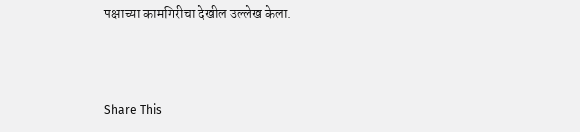पक्षाच्या कामगिरीचा देखील उल्लेख केला.



Share This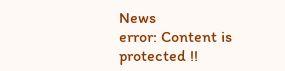News
error: Content is protected !!